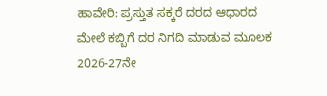ಹಾವೇರಿ: ಪ್ರಸ್ತುತ ಸಕ್ಕರೆ ದರದ ಆಧಾರದ ಮೇಲೆ ಕಬ್ಬಿಗೆ ದರ ನಿಗದಿ ಮಾಡುವ ಮೂಲಕ 2026-27ನೇ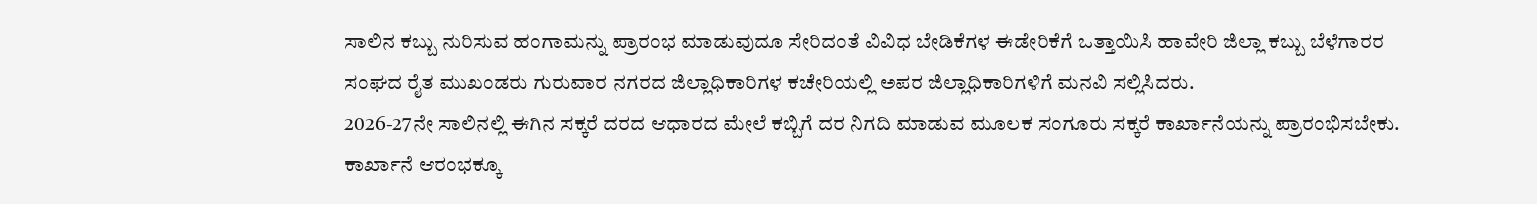ಸಾಲಿನ ಕಬ್ಬು ನುರಿಸುವ ಹಂಗಾಮನ್ನು ಪ್ರಾರಂಭ ಮಾಡುವುದೂ ಸೇರಿದಂತೆ ವಿವಿಧ ಬೇಡಿಕೆಗಳ ಈಡೇರಿಕೆಗೆ ಒತ್ತಾಯಿಸಿ ಹಾವೇರಿ ಜಿಲ್ಲಾ ಕಬ್ಬು ಬೆಳೆಗಾರರ ಸಂಘದ ರೈತ ಮುಖಂಡರು ಗುರುವಾರ ನಗರದ ಜಿಲ್ಲಾಧಿಕಾರಿಗಳ ಕಚೇರಿಯಲ್ಲಿ ಅಪರ ಜಿಲ್ಲಾಧಿಕಾರಿಗಳಿಗೆ ಮನವಿ ಸಲ್ಲಿಸಿದರು.
2026-27ನೇ ಸಾಲಿನಲ್ಲಿ ಈಗಿನ ಸಕ್ಕರೆ ದರದ ಆಧಾರದ ಮೇಲೆ ಕಬ್ಬಿಗೆ ದರ ನಿಗದಿ ಮಾಡುವ ಮೂಲಕ ಸಂಗೂರು ಸಕ್ಕರೆ ಕಾರ್ಖಾನೆಯನ್ನು ಪ್ರಾರಂಭಿಸಬೇಕು. ಕಾರ್ಖಾನೆ ಆರಂಭಕ್ಕೂ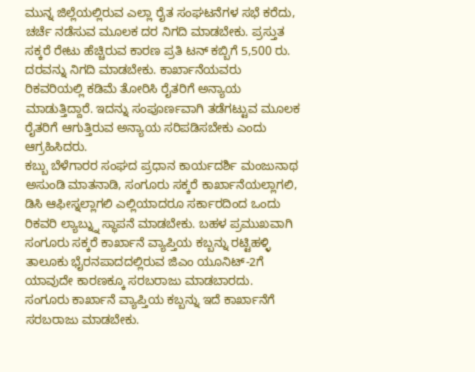ಮುನ್ನ ಜಿಲ್ಲೆಯಲ್ಲಿರುವ ಎಲ್ಲಾ ರೈತ ಸಂಘಟನೆಗಳ ಸಭೆ ಕರೆದು, ಚರ್ಚೆ ನಡೆಸುವ ಮೂಲಕ ದರ ನಿಗದಿ ಮಾಡಬೇಕು. ಪ್ರಸ್ತುತ ಸಕ್ಕರೆ ರೇಟು ಹೆಚ್ಚಿರುವ ಕಾರಣ ಪ್ರತಿ ಟನ್ ಕಬ್ಬಿಗೆ 5,500 ರು. ದರವನ್ನು ನಿಗದಿ ಮಾಡಬೇಕು. ಕಾರ್ಖಾನೆಯವರು ರಿಕವರಿಯಲ್ಲಿ ಕಡಿಮೆ ತೋರಿಸಿ ರೈತರಿಗೆ ಅನ್ಯಾಯ ಮಾಡುತ್ತಿದ್ದಾರೆ. ಇದನ್ನು ಸಂಪೂರ್ಣವಾಗಿ ತಡೆಗಟ್ಟುವ ಮೂಲಕ ರೈತರಿಗೆ ಆಗುತ್ತಿರುವ ಅನ್ಯಾಯ ಸರಿಪಡಿಸಬೇಕು ಎಂದು ಆಗ್ರಹಿಸಿದರು.
ಕಬ್ಬು ಬೆಳೆಗಾರರ ಸಂಘದ ಪ್ರಧಾನ ಕಾರ್ಯದರ್ಶಿ ಮಂಜುನಾಥ ಅಸುಂಡಿ ಮಾತನಾಡಿ, ಸಂಗೂರು ಸಕ್ಕರೆ ಕಾರ್ಖಾನೆಯಲ್ಲಾಗಲಿ, ಡಿಸಿ ಆಫೀಸ್ನಲ್ಲಾಗಲಿ ಎಲ್ಲಿಯಾದರೂ ಸರ್ಕಾರದಿಂದ ಒಂದು ರಿಕವರಿ ಲ್ಯಾಬ್ನ್ನು ಸ್ಥಾಪನೆ ಮಾಡಬೇಕು. ಬಹಳ ಪ್ರಮುಖವಾಗಿ ಸಂಗೂರು ಸಕ್ಕರೆ ಕಾರ್ಖಾನೆ ವ್ಯಾಪ್ತಿಯ ಕಬ್ಬನ್ನು ರಟ್ಟಿಹಳ್ಳಿ ತಾಲೂಕು ಭೈರನಪಾದದಲ್ಲಿರುವ ಜಿಎಂ ಯೂನಿಟ್-2ಗೆ ಯಾವುದೇ ಕಾರಣಕ್ಕೂ ಸರಬರಾಜು ಮಾಡಬಾರದು. ಸಂಗೂರು ಕಾರ್ಖಾನೆ ವ್ಯಾಪ್ತಿಯ ಕಬ್ಬನ್ನು ಇದೆ ಕಾರ್ಖಾನೆಗೆ ಸರಬರಾಜು ಮಾಡಬೇಕು.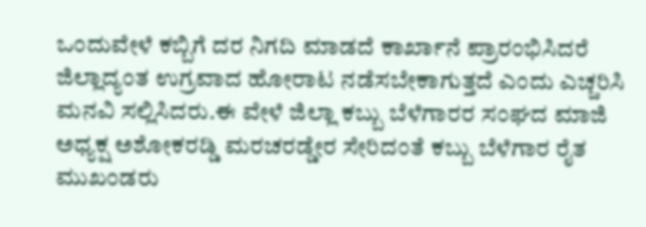ಒಂದುವೇಳೆ ಕಬ್ಬಿಗೆ ದರ ನಿಗದಿ ಮಾಡದೆ ಕಾರ್ಖಾನೆ ಪ್ರಾರಂಭಿಸಿದರೆ ಜಿಲ್ಲಾದ್ಯಂತ ಉಗ್ರವಾದ ಹೋರಾಟ ನಡೆಸಬೇಕಾಗುತ್ತದೆ ಎಂದು ಎಚ್ಚರಿಸಿ ಮನವಿ ಸಲ್ಲಿಸಿದರು.ಈ ವೇಳೆ ಜಿಲ್ಲಾ ಕಬ್ಬು ಬೆಳೆಗಾರರ ಸಂಘದ ಮಾಜಿ ಅಧ್ಯಕ್ಷ ಅಶೋಕರಡ್ಡಿ ಮರಚರಡ್ಡೇರ ಸೇರಿದಂತೆ ಕಬ್ಬು ಬೆಳೆಗಾರ ರೈತ ಮುಖಂಡರು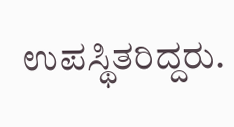ಉಪಸ್ಥಿತರಿದ್ದರು.